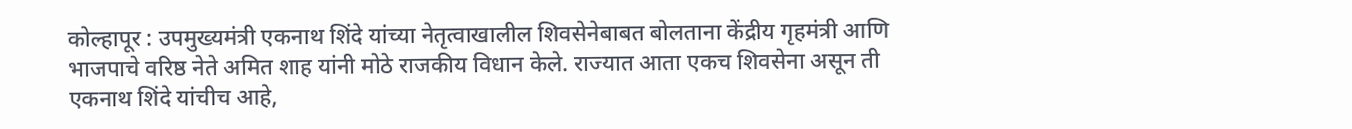कोल्हापूर : उपमुख्यमंत्री एकनाथ शिंदे यांच्या नेतृत्वाखालील शिवसेनेबाबत बोलताना केंद्रीय गृहमंत्री आणि भाजपाचे वरिष्ठ नेते अमित शाह यांनी मोठे राजकीय विधान केले. राज्यात आता एकच शिवसेना असून ती एकनाथ शिंदे यांचीच आहे,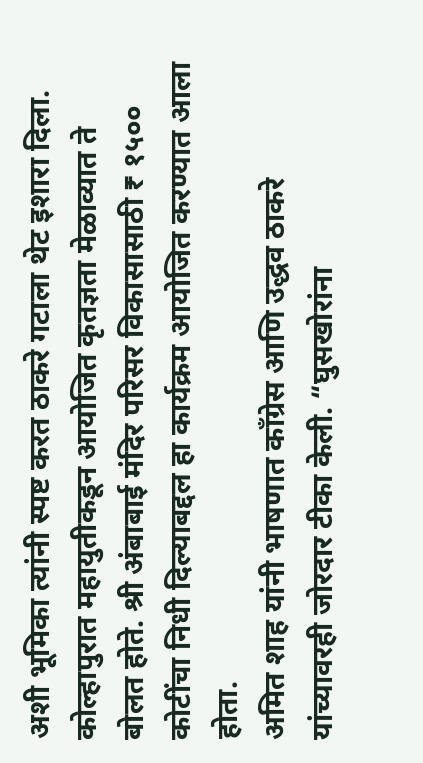अशी भूमिका त्यांनी स्पष्ट करत ठाकरे गटाला थेट इशारा दिला. कोल्हापुरात महायुतीकडून आयोजित कृतज्ञता मेळाव्यात ते बोलत होते. श्री अंबाबाई मंदिर परिसर विकासासाठी ₹ १५०० कोटींचा निधी दिल्याबद्दल हा कार्यक्रम आयोजित करण्यात आला होता.
अमित शाह यांनी भाषणात काँग्रेस आणि उद्धव ठाकरे यांच्यावरही जोरदार टीका केली. “घुसखोरांना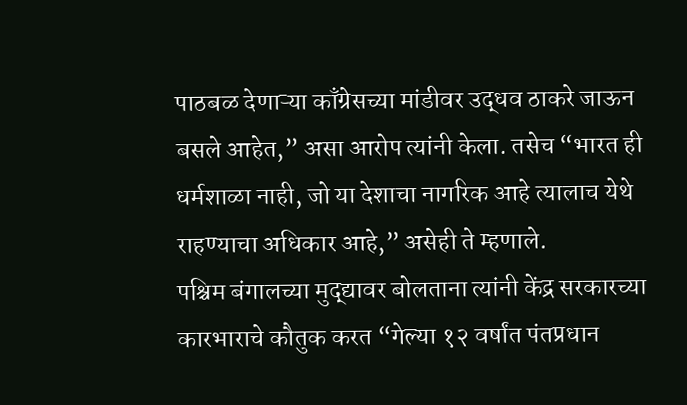पाठबळ देणाऱ्या काँग्रेसच्या मांडीवर उद्धव ठाकरे जाऊन बसले आहेत,” असा आरोप त्यांनी केला. तसेच “भारत ही धर्मशाळा नाही, जो या देशाचा नागरिक आहे त्यालाच येथे राहण्याचा अधिकार आहे,” असेही ते म्हणाले.
पश्चिम बंगालच्या मुद्द्यावर बोलताना त्यांनी केंद्र सरकारच्या कारभाराचे कौतुक करत “गेल्या १२ वर्षांत पंतप्रधान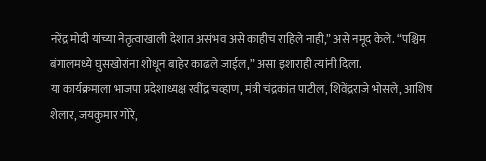नरेंद्र मोदी यांच्या नेतृत्वाखाली देशात असंभव असे काहीच राहिले नाही,” असे नमूद केले. “पश्चिम बंगालमध्ये घुसखोरांना शोधून बाहेर काढले जाईल,” असा इशाराही त्यांनी दिला.
या कार्यक्रमाला भाजपा प्रदेशाध्यक्ष रवींद्र चव्हाण, मंत्री चंद्रकांत पाटील, शिवेंद्रराजे भोसले, आशिष शेलार, जयकुमार गोरे,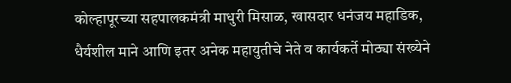कोल्हापूरच्या सहपालकमंत्री माधुरी मिसाळ, खासदार धनंजय महाडिक, धैर्यशील माने आणि इतर अनेक महायुतीचे नेते व कार्यकर्ते मोठ्या संख्येने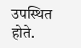उपस्थित होते.